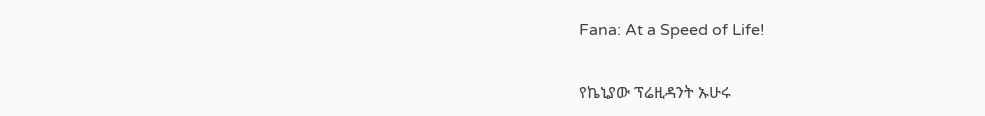Fana: At a Speed of Life!

የኬኒያው ፕሬዚዳንት ኡሁሩ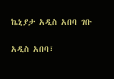ኬኒያታ አዲስ አበባ ገቡ

አዲስ አበባ፣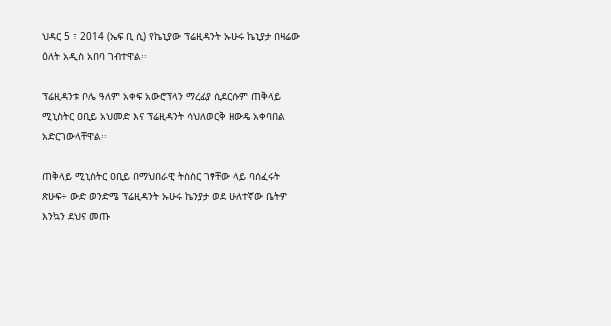ህዳር 5 ፣ 2014 (ኤፍ ቢ ሲ) የኬኒያው ፕሬዚዳንት ኡሁሩ ኬኒያታ በዛሬው ዕለት አዲስ አበባ ገብተዋል፡፡

ፕሬዚዳንቱ ቦሌ ዓለም አቀፍ አውሮፕላን ማረፊያ ሲደርሱም ጠቅላይ ሚኒስትር ዐቢይ አህመድ እና ፕሬዚዳንት ሳህለወርቅ ዘውዴ አቀባበል አድርገውላቸዋል፡፡

ጠቅላይ ሚኒስትር ዐቢይ በማህበራዊ ትስስር ገፃቸው ላይ ባሰፈሩት ጽሁፍ÷ ውድ ወንድሜ ፕሬዚዳንት ኡሁሩ ኬንያታ ወደ ሁለተኛው ቤትዎ እንኳን ደህና መጡ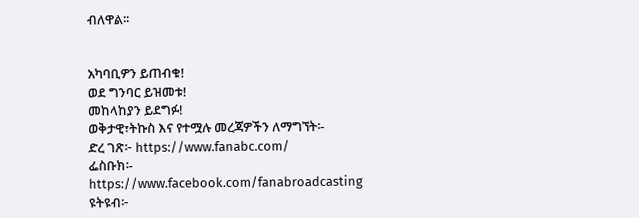ብለዋል፡፡


አካባቢዎን ይጠብቁ!
ወደ ግንባር ይዝመቱ!
መከላከያን ይደግፉ!
ወቅታዊ፣ትኩስ እና የተሟሉ መረጃዎችን ለማግኘት፡-
ድረ ገጽ፦ https://www.fanabc.com/
ፌስቡክ፡- https://www.facebook.com/fanabroadcasting
ዩትዩብ፦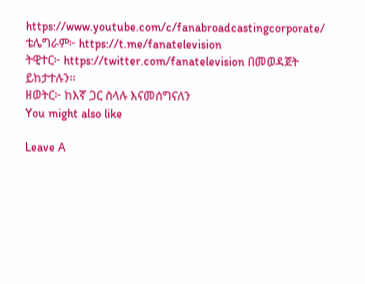https://www.youtube.com/c/fanabroadcastingcorporate/
ቴሌግራም፦ https://t.me/fanatelevision
ትዊተር፦ https://twitter.com/fanatelevision በመወዳጀት ይከታተሉን፡፡
ዘወትር፦ ከእኛ ጋር ስላሉ እናመሰግናለን
You might also like

Leave A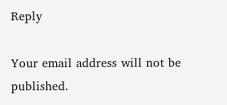Reply

Your email address will not be published.